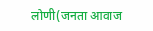लोणी(जनता आवाज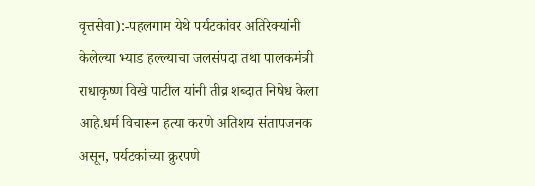वृत्तसेवा):-पहलगाम येथे पर्यटकांवर अतिरेक्यांनी केलेल्या भ्याड हल्ल्याचा जलसंपदा तथा पालकमंत्री राधाकृष्ण विखे पाटील यांनी तीव्र शब्दात निषेध केला आहे.धर्म विचारून हत्या करणे अतिशय संतापजनक असून, पर्यटकांच्या क्रुरपणे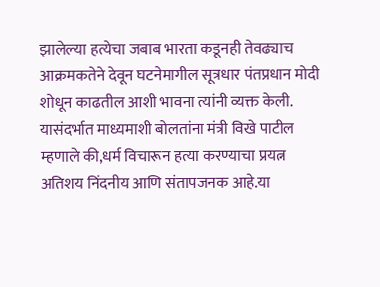झालेल्या हत्येचा जबाब भारता कडूनही तेवढ्याच आक्रमकतेने देवून घटनेमागील सूत्रधार पंतप्रधान मोदी शोधून काढतील आशी भावना त्यांनी व्यक्त केली.
यासंदर्भात माध्यमाशी बोलतांना मंत्री विखे पाटील म्हणाले की,धर्म विचारून हत्या करण्याचा प्रयत्न अतिशय निंदनीय आणि संतापजनक आहे.या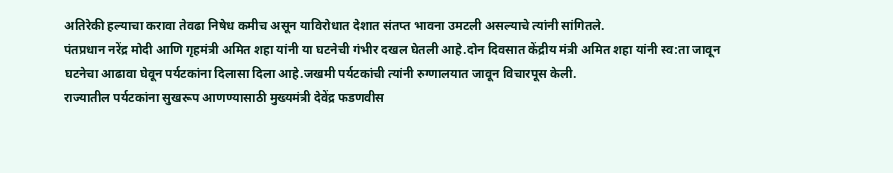अतिरेकी हल्याचा करावा तेवढा निषेध कमीच असून याविरोधात देशात संतप्त भावना उमटली असल्याचे त्यांनी सांगितले.
पंतप्रधान नरेंद्र मोदी आणि गृहमंत्री अमित शहा यांनी या घटनेची गंभीर दखल घेतली आहे.दोन दिवसात केंद्रीय मंत्री अमित शहा यांनी स्व:ता जावून घटनेचा आढावा घेवून पर्यटकांना दिलासा दिला आहे.जखमी पर्यटकांची त्यांनी रुग्णालयात जावून विचारपूस केली.
राज्यातील पर्यटकांना सुखरूप आणण्यासाठी मुख्यमंत्री देवेंद्र फडणवीस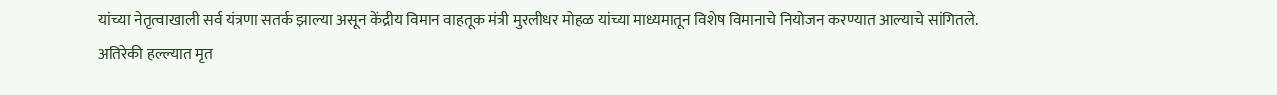यांच्या नेतृत्वाखाली सर्व यंत्रणा सतर्क झाल्या असून केंद्रीय विमान वाहतूक मंत्री मुरलीधर मोहळ यांच्या माध्यमातून विशेष विमानाचे नियोजन करण्यात आल्याचे सांगितले.
अतिरेकी हल्ल्यात मृत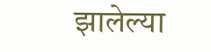झालेल्या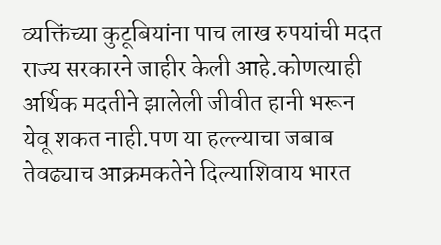व्यक्तिंच्या कुटूबियांना पाच लाख रुपयांची मदत राज्य सरकारने जाहीर केली आहे.कोणत्याही अर्थिक मदतीने झालेली जीवीत हानी भरून येवू शकत नाही.पण या हल्ल्याचा जबाब तेवढ्याच आक्रमकतेने दिल्याशिवाय भारत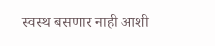स्वस्थ बसणार नाही आशी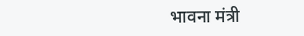भावना मंत्री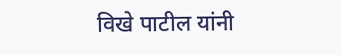विखे पाटील यांनी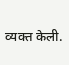व्यक्त केली.